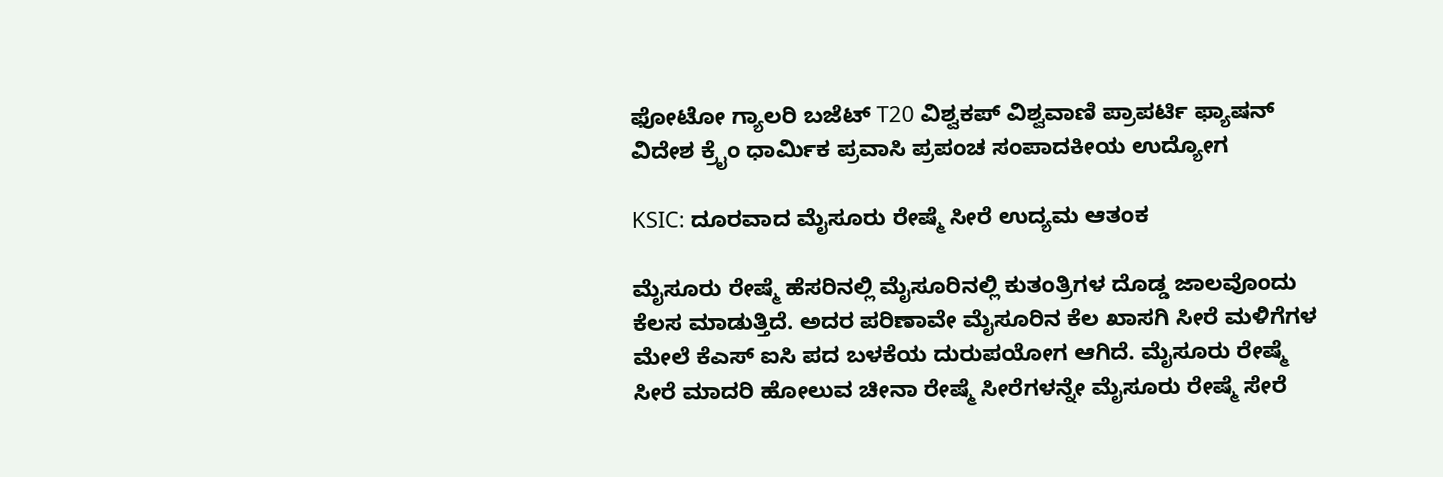ಫೋಟೋ ಗ್ಯಾಲರಿ ಬಜೆಟ್ T20 ವಿಶ್ವಕಪ್ ವಿಶ್ವವಾಣಿ ಪ್ರಾಪರ್ಟಿ ಫ್ಯಾಷನ್ ವಿದೇಶ ಕ್ರೈಂ ಧಾರ್ಮಿಕ ಪ್ರವಾಸಿ ಪ್ರಪಂಚ ಸಂಪಾದಕೀಯ ಉದ್ಯೋಗ

KSIC: ದೂರವಾದ ಮೈಸೂರು ರೇಷ್ಮೆ ಸೀರೆ ಉದ್ಯಮ ಆತಂಕ

ಮೈಸೂರು ರೇಷ್ಮೆ ಹೆಸರಿನಲ್ಲಿ ಮೈಸೂರಿನಲ್ಲಿ ಕುತಂತ್ರಿಗಳ ದೊಡ್ಡ ಜಾಲವೊಂದು ಕೆಲಸ ಮಾಡುತ್ತಿದೆ. ಅದರ ಪರಿಣಾವೇ ಮೈಸೂರಿನ ಕೆಲ ಖಾಸಗಿ ಸೀರೆ ಮಳಿಗೆಗಳ ಮೇಲೆ ಕೆಎಸ್‌ ಐಸಿ ಪದ ಬಳಕೆಯ ದುರುಪಯೋಗ ಆಗಿದೆ. ಮೈಸೂರು ರೇಷ್ಮೆ ಸೀರೆ ಮಾದರಿ ಹೋಲುವ ಚೀನಾ ರೇಷ್ಮೆ ಸೀರೆಗಳನ್ನೇ ಮೈಸೂರು ರೇಷ್ಮೆ ಸೇರೆ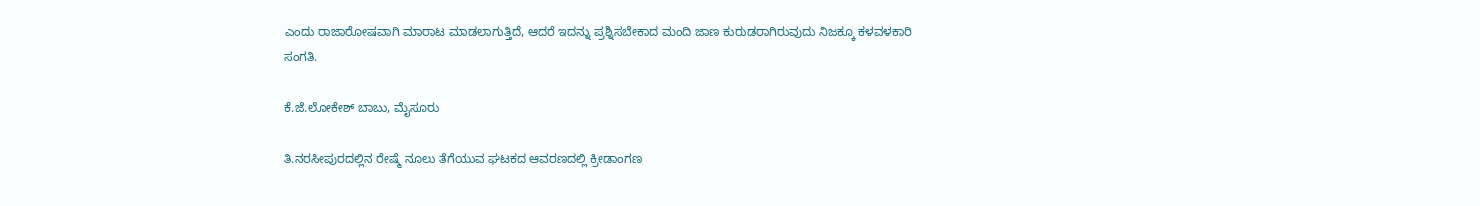ಎಂದು ರಾಜಾರೋಷವಾಗಿ ಮಾರಾಟ ಮಾಡಲಾಗುತ್ತಿದೆ, ಆದರೆ ಇದನ್ನು ಪ್ರಶ್ನಿಸಬೇಕಾದ ಮಂದಿ ಜಾಣ ಕುರುಡರಾಗಿರುವುದು ನಿಜಕ್ಕೂ ಕಳವಳಕಾರಿ ಸಂಗತಿ.

ಕೆ.ಜೆ.ಲೋಕೇಶ್ ಬಾಬು, ಮೈಸೂರು

ತಿ.ನರಸೀಪುರದಲ್ಲಿನ ರೇಷ್ಮೆ ನೂಲು ತೆಗೆಯುವ ಘಟಕದ ಆವರಣದಲ್ಲಿ ಕ್ರೀಡಾಂಗಣ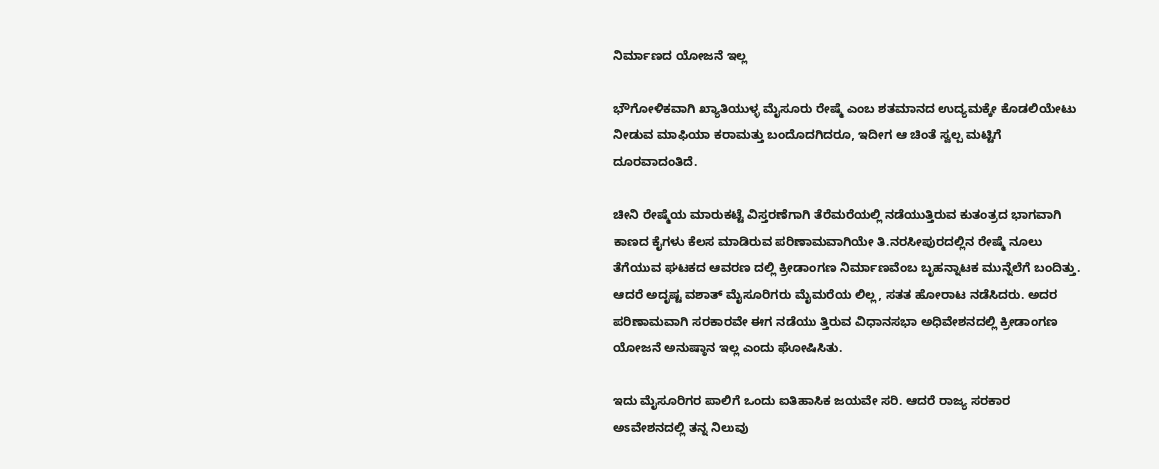ನಿರ್ಮಾಣದ ಯೋಜನೆ ಇಲ್ಲ

ಭೌಗೋಳಿಕವಾಗಿ ಖ್ಯಾತಿಯುಳ್ಳ ಮೈಸೂರು ರೇಷ್ಮೆ ಎಂಬ ಶತಮಾನದ ಉದ್ಯಮಕ್ಕೇ ಕೊಡಲಿಯೇಟು ನೀಡುವ ಮಾಫಿಯಾ ಕರಾಮತ್ತು ಬಂದೊದಗಿದರೂ, ಇದೀಗ ಆ ಚಿಂತೆ ಸ್ವಲ್ಪ ಮಟ್ಟಿಗೆ ದೂರವಾದಂತಿದೆ.

ಚೀನಿ ರೇಷ್ಮೆಯ ಮಾರುಕಟ್ಟೆ ವಿಸ್ತರಣೆಗಾಗಿ ತೆರೆಮರೆಯಲ್ಲಿ ನಡೆಯುತ್ತಿರುವ ಕುತಂತ್ರದ ಭಾಗವಾಗಿ ಕಾಣದ ಕೈಗಳು ಕೆಲಸ ಮಾಡಿರುವ ಪರಿಣಾಮವಾಗಿಯೇ ತಿ.ನರಸೀಪುರದಲ್ಲಿನ ರೇಷ್ಮೆ ನೂಲು ತೆಗೆಯುವ ಘಟಕದ ಆವರಣ ದಲ್ಲಿ ಕ್ರೀಡಾಂಗಣ ನಿರ್ಮಾಣವೆಂಬ ಬೃಹನ್ನಾಟಕ ಮುನ್ನೆಲೆಗೆ ಬಂದಿತ್ತು. ಆದರೆ ಅದೃಷ್ಟ ವಶಾತ್ ಮೈಸೂರಿಗರು ಮೈಮರೆಯ ಲಿಲ್ಲ, ಸತತ ಹೋರಾಟ ನಡೆಸಿದರು. ಅದರ ಪರಿಣಾಮವಾಗಿ ಸರಕಾರವೇ ಈಗ ನಡೆಯು ತ್ತಿರುವ ವಿಧಾನಸಭಾ ಅಧಿವೇಶನದಲ್ಲಿ ಕ್ರೀಡಾಂಗಣ ಯೋಜನೆ ಅನುಷ್ಠಾನ ಇಲ್ಲ ಎಂದು ಘೋಷಿಸಿತು.

ಇದು ಮೈಸೂರಿಗರ ಪಾಲಿಗೆ ಒಂದು ಐತಿಹಾಸಿಕ ಜಯವೇ ಸರಿ. ಆದರೆ ರಾಜ್ಯ ಸರಕಾರ ಅಽವೇಶನದಲ್ಲಿ ತನ್ನ ನಿಲುವು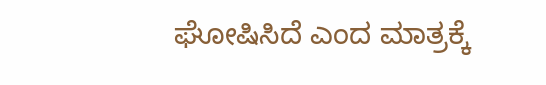ಘೋಷಿಸಿದೆ ಎಂದ ಮಾತ್ರಕ್ಕೆ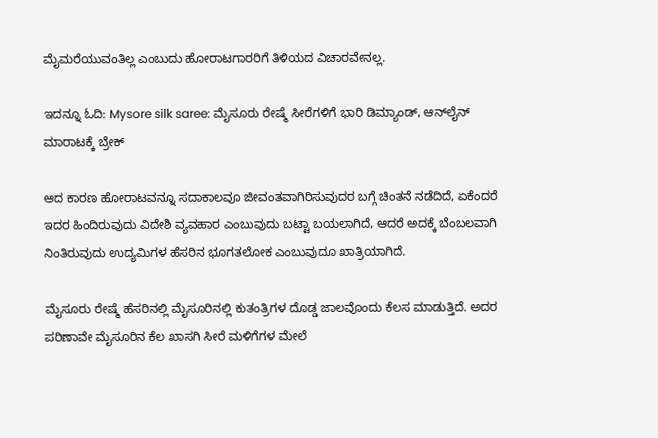ಮೈಮರೆಯುವಂತಿಲ್ಲ ಎಂಬುದು ಹೋರಾಟಗಾರರಿಗೆ ತಿಳಿಯದ ವಿಚಾರವೇನಲ್ಲ.

ಇದನ್ನೂ ಓದಿ: Mysore silk saree: ಮೈಸೂರು ರೇಷ್ಮೆ ಸೀರೆಗಳಿಗೆ ಭಾರಿ ಡಿಮ್ಯಾಂಡ್‌, ಆನ್‌ಲೈನ್‌ ಮಾರಾಟಕ್ಕೆ ಬ್ರೇಕ್‌

ಆದ ಕಾರಣ ಹೋರಾಟವನ್ನೂ ಸದಾಕಾಲವೂ ಜೀವಂತವಾಗಿರಿಸುವುದರ ಬಗ್ಗೆ ಚಿಂತನೆ ನಡೆದಿದೆ, ಏಕೆಂದರೆ ಇದರ ಹಿಂದಿರುವುದು ವಿದೇಶಿ ವ್ಯವಹಾರ ಎಂಬುವುದು ಬಟ್ಟಾ ಬಯಲಾಗಿದೆ, ಆದರೆ ಅದಕ್ಕೆ ಬೆಂಬಲವಾಗಿ ನಿಂತಿರುವುದು ಉದ್ಯಮಿಗಳ ಹೆಸರಿನ ಭೂಗತಲೋಕ ಎಂಬುವುದೂ ಖಾತ್ರಿಯಾಗಿದೆ.

ಮೈಸೂರು ರೇಷ್ಮೆ ಹೆಸರಿನಲ್ಲಿ ಮೈಸೂರಿನಲ್ಲಿ ಕುತಂತ್ರಿಗಳ ದೊಡ್ಡ ಜಾಲವೊಂದು ಕೆಲಸ ಮಾಡುತ್ತಿದೆ. ಅದರ ಪರಿಣಾವೇ ಮೈಸೂರಿನ ಕೆಲ ಖಾಸಗಿ ಸೀರೆ ಮಳಿಗೆಗಳ ಮೇಲೆ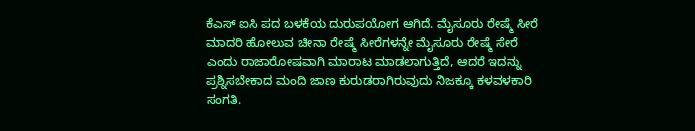ಕೆಎಸ್‌ ಐಸಿ ಪದ ಬಳಕೆಯ ದುರುಪಯೋಗ ಆಗಿದೆ. ಮೈಸೂರು ರೇಷ್ಮೆ ಸೀರೆ ಮಾದರಿ ಹೋಲುವ ಚೀನಾ ರೇಷ್ಮೆ ಸೀರೆಗಳನ್ನೇ ಮೈಸೂರು ರೇಷ್ಮೆ ಸೇರೆ ಎಂದು ರಾಜಾರೋಷವಾಗಿ ಮಾರಾಟ ಮಾಡಲಾಗುತ್ತಿದೆ, ಆದರೆ ಇದನ್ನು ಪ್ರಶ್ನಿಸಬೇಕಾದ ಮಂದಿ ಜಾಣ ಕುರುಡರಾಗಿರುವುದು ನಿಜಕ್ಕೂ ಕಳವಳಕಾರಿ ಸಂಗತಿ.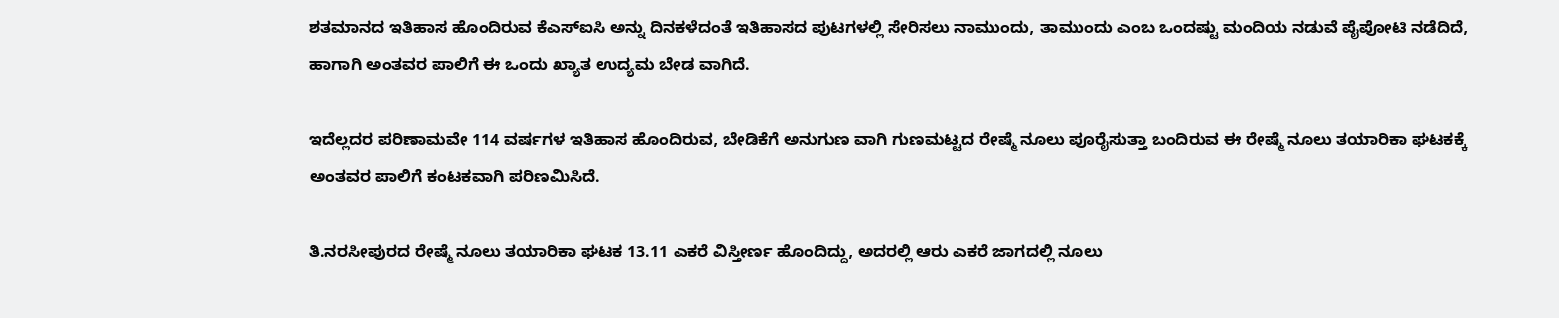ಶತಮಾನದ ಇತಿಹಾಸ ಹೊಂದಿರುವ ಕೆಎಸ್ಐಸಿ ಅನ್ನು ದಿನಕಳೆದಂತೆ ಇತಿಹಾಸದ ಪುಟಗಳಲ್ಲಿ ಸೇರಿಸಲು ನಾಮುಂದು, ತಾಮುಂದು ಎಂಬ ಒಂದಷ್ಟು ಮಂದಿಯ ನಡುವೆ ಪೈಪೋಟಿ ನಡೆದಿದೆ, ಹಾಗಾಗಿ ಅಂತವರ ಪಾಲಿಗೆ ಈ ಒಂದು ಖ್ಯಾತ ಉದ್ಯಮ ಬೇಡ ವಾಗಿದೆ.

ಇದೆಲ್ಲದರ ಪರಿಣಾಮವೇ 114 ವರ್ಷಗಳ ಇತಿಹಾಸ ಹೊಂದಿರುವ, ಬೇಡಿಕೆಗೆ ಅನುಗುಣ ವಾಗಿ ಗುಣಮಟ್ಟದ ರೇಷ್ಮೆ ನೂಲು ಪೂರೈಸುತ್ತಾ ಬಂದಿರುವ ಈ ರೇಷ್ಮೆ ನೂಲು ತಯಾರಿಕಾ ಘಟಕಕ್ಕೆ ಅಂತವರ ಪಾಲಿಗೆ ಕಂಟಕವಾಗಿ ಪರಿಣಮಿಸಿದೆ.

ತಿ.ನರಸೀಪುರದ ರೇಷ್ಮೆ ನೂಲು ತಯಾರಿಕಾ ಘಟಕ 13.11 ಎಕರೆ ವಿಸ್ತೀರ್ಣ ಹೊಂದಿದ್ದು, ಅದರಲ್ಲಿ ಆರು ಎಕರೆ ಜಾಗದಲ್ಲಿ ನೂಲು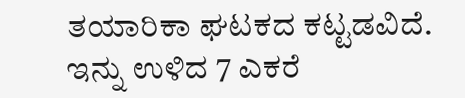ತಯಾರಿಕಾ ಘಟಕದ ಕಟ್ಟಡವಿದೆ. ಇನ್ನು ಉಳಿದ 7 ಎಕರೆ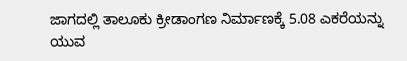ಜಾಗದಲ್ಲಿ ತಾಲೂಕು ಕ್ರೀಡಾಂಗಣ ನಿರ್ಮಾಣಕ್ಕೆ 5.08 ಎಕರೆಯನ್ನು ಯುವ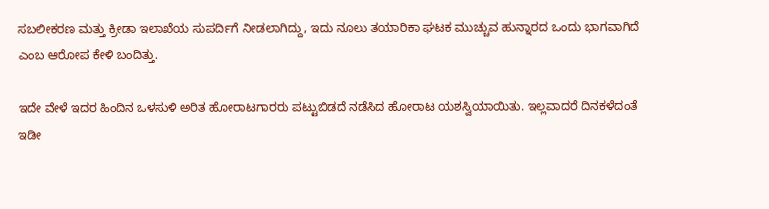ಸಬಲೀಕರಣ ಮತ್ತು ಕ್ರೀಡಾ ಇಲಾಖೆಯ ಸುಪರ್ದಿಗೆ ನೀಡಲಾಗಿದ್ದು, ಇದು ನೂಲು ತಯಾರಿಕಾ ಘಟಕ ಮುಚ್ಚುವ ಹುನ್ನಾರದ ಒಂದು ಭಾಗವಾಗಿದೆ ಎಂಬ ಆರೋಪ ಕೇಳಿ ಬಂದಿತ್ತು.

ಇದೇ ವೇಳೆ ಇದರ ಹಿಂದಿನ ಒಳಸುಳಿ ಅರಿತ ಹೋರಾಟಗಾರರು ಪಟ್ಟುಬಿಡದೆ ನಡೆಸಿದ ಹೋರಾಟ ಯಶಸ್ವಿಯಾಯಿತು. ಇಲ್ಲವಾದರೆ ದಿನಕಳೆದಂತೆ ಇಡೀ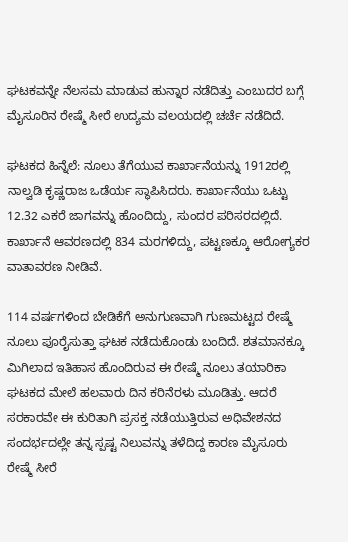ಘಟಕವನ್ನೇ ನೆಲಸಮ ಮಾಡುವ ಹುನ್ನಾರ ನಡೆದಿತ್ತು ಎಂಬುದರ ಬಗ್ಗೆ ಮೈಸೂರಿನ ರೇಷ್ಮೆ ಸೀರೆ ಉದ್ಯಮ ವಲಯದಲ್ಲಿ ಚರ್ಚೆ ನಡೆದಿದೆ.

ಘಟಕದ ಹಿನ್ನೆಲೆ: ನೂಲು ತೆಗೆಯುವ ಕಾರ್ಖಾನೆಯನ್ನು 1912ರಲ್ಲಿ ನಾಲ್ವಡಿ ಕೃಷ್ಣರಾಜ ಒಡೆರ್ಯ ಸ್ಥಾಪಿಸಿದರು. ಕಾರ್ಖಾನೆಯು ಒಟ್ಟು 12.32 ಎಕರೆ ಜಾಗವನ್ನು ಹೊಂದಿದ್ದು, ಸುಂದರ ಪರಿಸರದಲ್ಲಿದೆ. ಕಾರ್ಖಾನೆ ಆವರಣದಲ್ಲಿ 834 ಮರಗಳಿದ್ದು, ಪಟ್ಟಣಕ್ಕೂ ಆರೋಗ್ಯಕರ ವಾತಾವರಣ ನೀಡಿವೆ.

114 ವರ್ಷಗಳಿಂದ ಬೇಡಿಕೆಗೆ ಅನುಗುಣವಾಗಿ ಗುಣಮಟ್ಟದ ರೇಷ್ಮೆ ನೂಲು ಪೂರೈಸುತ್ತಾ ಘಟಕ ನಡೆದುಕೊಂಡು ಬಂದಿದೆ. ಶತಮಾನಕ್ಕೂ ಮಿಗಿಲಾದ ಇತಿಹಾಸ ಹೊಂದಿರುವ ಈ ರೇಷ್ಮೆ ನೂಲು ತಯಾರಿಕಾ ಘಟಕದ ಮೇಲೆ ಹಲವಾರು ದಿನ ಕರಿನೆರಳು ಮೂಡಿತ್ತು. ಆದರೆ ಸರಕಾರವೇ ಈ ಕುರಿತಾಗಿ ಪ್ರಸಕ್ತ ನಡೆಯುತ್ತಿರುವ ಅಧಿವೇಶನದ ಸಂದರ್ಭದಲ್ಲೇ ತನ್ನ ಸ್ಪಷ್ಟ ನಿಲುವನ್ನು ತಳೆದಿದ್ದ ಕಾರಣ ಮೈಸೂರು ರೇಷ್ಮೆ ಸೀರೆ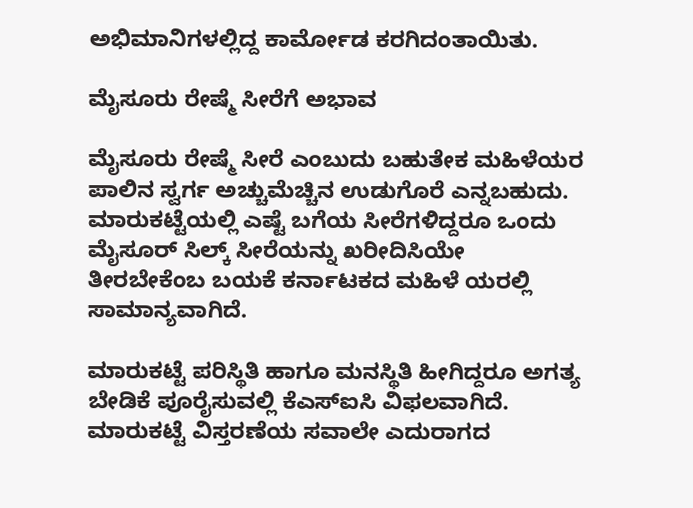ಅಭಿಮಾನಿಗಳಲ್ಲಿದ್ದ ಕಾರ್ಮೋಡ ಕರಗಿದಂತಾಯಿತು.

ಮೈಸೂರು ರೇಷ್ಮೆ ಸೀರೆಗೆ ಅಭಾವ

ಮೈಸೂರು ರೇಷ್ಮೆ ಸೀರೆ ಎಂಬುದು ಬಹುತೇಕ ಮಹಿಳೆಯರ ಪಾಲಿನ ಸ್ವರ್ಗ ಅಚ್ಚುಮೆಚ್ಚಿನ ಉಡುಗೊರೆ ಎನ್ನಬಹುದು. ಮಾರುಕಟ್ಟೆಯಲ್ಲಿ ಎಷ್ಟೆ ಬಗೆಯ ಸೀರೆಗಳಿದ್ದರೂ ಒಂದು ಮೈಸೂರ್ ಸಿಲ್ಕ್ ಸೀರೆಯನ್ನು ಖರೀದಿಸಿಯೇ ತೀರಬೇಕೆಂಬ ಬಯಕೆ ಕರ್ನಾಟಕದ ಮಹಿಳೆ ಯರಲ್ಲಿ ಸಾಮಾನ್ಯವಾಗಿದೆ.

ಮಾರುಕಟ್ಟೆ ಪರಿಸ್ಥಿತಿ ಹಾಗೂ ಮನಸ್ಥಿತಿ ಹೀಗಿದ್ದರೂ ಅಗತ್ಯ ಬೇಡಿಕೆ ಪೂರೈಸುವಲ್ಲಿ ಕೆಎಸ್‌ಐಸಿ ವಿಫಲವಾಗಿದೆ. ಮಾರುಕಟ್ಟೆ ವಿಸ್ತರಣೆಯ ಸವಾಲೇ ಎದುರಾಗದ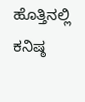ಹೊತ್ತಿನಲ್ಲಿ ಕನಿಷ್ಠ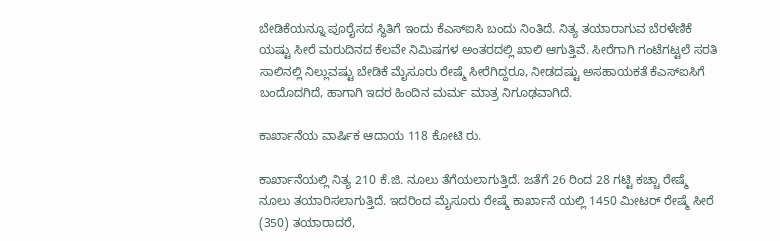ಬೇಡಿಕೆಯನ್ನೂ ಪೂರೈಸದ ಸ್ಥಿತಿಗೆ ಇಂದು ಕೆಎಸ್‌ಐಸಿ ಬಂದು ನಿಂತಿದೆ. ನಿತ್ಯ ತಯಾರಾಗುವ ಬೆರಳೆಣಿಕೆ ಯಷ್ಟು ಸೀರೆ ಮರುದಿನದ ಕೆಲವೇ ನಿಮಿಷಗಳ ಅಂತರದಲ್ಲಿ ಖಾಲಿ ಆಗುತ್ತಿವೆ. ಸೀರೆಗಾಗಿ ಗಂಟೆಗಟ್ಟಲೆ ಸರತಿ ಸಾಲಿನಲ್ಲಿ ನಿಲ್ಲುವಷ್ಟು ಬೇಡಿಕೆ ಮೈಸೂರು ರೇಷ್ಮೆ ಸೀರೆಗಿದ್ದರೂ, ನೀಡದಷ್ಟು ಅಸಹಾಯಕತೆ ಕೆಎಸ್‌ಐಸಿಗೆ ಬಂದೊದಗಿದೆ, ಹಾಗಾಗಿ ಇದರ ಹಿಂದಿನ ಮರ್ಮ ಮಾತ್ರ ನಿಗೂಢವಾಗಿದೆ.

ಕಾರ್ಖಾನೆಯ ವಾರ್ಷಿಕ ಆದಾಯ 118 ಕೋಟಿ ರು.

ಕಾರ್ಖಾನೆಯಲ್ಲಿ ನಿತ್ಯ 210 ಕೆ.ಜಿ. ನೂಲು ತೆಗೆಯಲಾಗುತ್ತಿದೆ. ಜತೆಗೆ 26 ರಿಂದ 28 ಗಟ್ಟಿ ಕಚ್ಚಾ ರೇಷ್ಮೆ ನೂಲು ತಯಾರಿಸಲಾಗುತ್ತಿದೆ. ಇದರಿಂದ ಮೈಸೂರು ರೇಷ್ಮೆ ಕಾರ್ಖಾನೆ ಯಲ್ಲಿ 1450 ಮೀಟರ್ ರೇಷ್ಮೆ ಸೀರೆ (350) ತಯಾರಾದರೆ,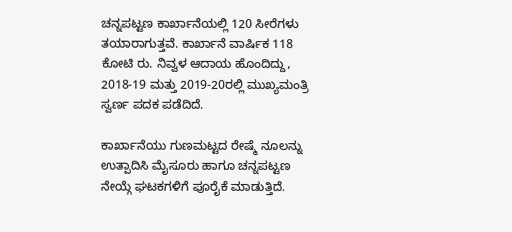ಚನ್ನಪಟ್ಟಣ ಕಾರ್ಖಾನೆಯಲ್ಲಿ 120 ಸೀರೆಗಳು ತಯಾರಾಗುತ್ತವೆ. ಕಾರ್ಖಾನೆ ವಾರ್ಷಿಕ 118 ಕೋಟಿ ರು. ನಿವ್ವಳ ಆದಾಯ ಹೊಂದಿದ್ದು, 2018-19 ಮತ್ತು 2019-20ರಲ್ಲಿ ಮುಖ್ಯಮಂತ್ರಿ ಸ್ವರ್ಣ ಪದಕ ಪಡೆದಿದೆ.

ಕಾರ್ಖಾನೆಯು ಗುಣಮಟ್ಟದ ರೇಷ್ಮೆ ನೂಲನ್ನು ಉತ್ಪಾದಿಸಿ ಮೈಸೂರು ಹಾಗೂ ಚನ್ನಪಟ್ಟಣ ನೇಯ್ಗೆ ಘಟಕಗಳಿಗೆ ಪೂರೈಕೆ ಮಾಡುತ್ತಿದೆ.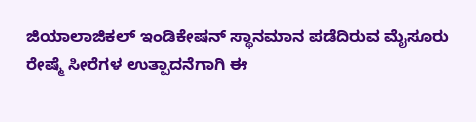ಜಿಯಾಲಾಜಿಕಲ್ ಇಂಡಿಕೇಷನ್ ಸ್ಥಾನಮಾನ ಪಡೆದಿರುವ ಮೈಸೂರು ರೇಷ್ಮೆ ಸೀರೆಗಳ ಉತ್ಪಾದನೆಗಾಗಿ ಈ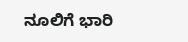ನೂಲಿಗೆ ಭಾರಿ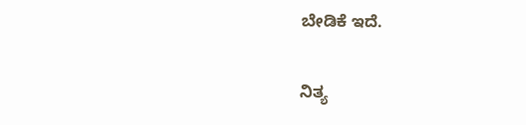ಬೇಡಿಕೆ ಇದೆ.

ನಿತ್ಯ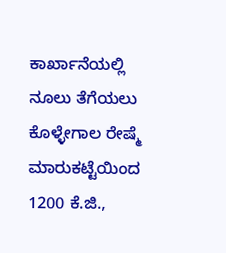ಕಾರ್ಖಾನೆಯಲ್ಲಿ ನೂಲು ತೆಗೆಯಲು ಕೊಳ್ಳೇಗಾಲ ರೇಷ್ಮೆ ಮಾರುಕಟ್ಟೆಯಿಂದ 1200 ಕೆ.ಜಿ.,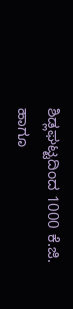ಶಿಡ್ಲಘಟ್ಟದಿಂದ 1000 ಕೆ.ಜಿ. ಹಾಗೂ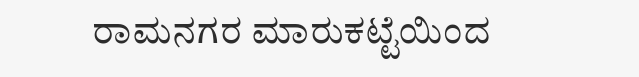ರಾಮನಗರ ಮಾರುಕಟ್ಟೆಯಿಂದ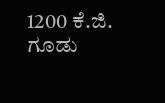1200 ಕೆ.ಜಿ. ಗೂಡು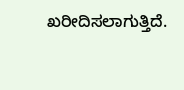ಖರೀದಿಸಲಾಗುತ್ತಿದೆ.